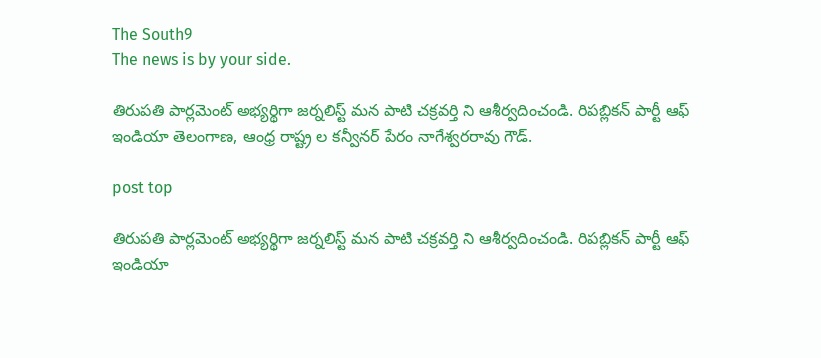The South9
The news is by your side.

తిరుపతి పార్లమెంట్ అభ్యర్థిగా జర్నలిస్ట్ మన పాటి చక్రవర్తి ని ఆశీర్వదించండి. రిపబ్లికన్ పార్టీ ఆఫ్ ఇండియా తెలంగాణ, ఆంధ్ర రాష్ట్ర ల కన్వీనర్ పేరం నాగేశ్వరరావు గౌడ్.

post top

తిరుపతి పార్లమెంట్ అభ్యర్థిగా జర్నలిస్ట్ మన పాటి చక్రవర్తి ని ఆశీర్వదించండి. రిపబ్లికన్ పార్టీ ఆఫ్ ఇండియా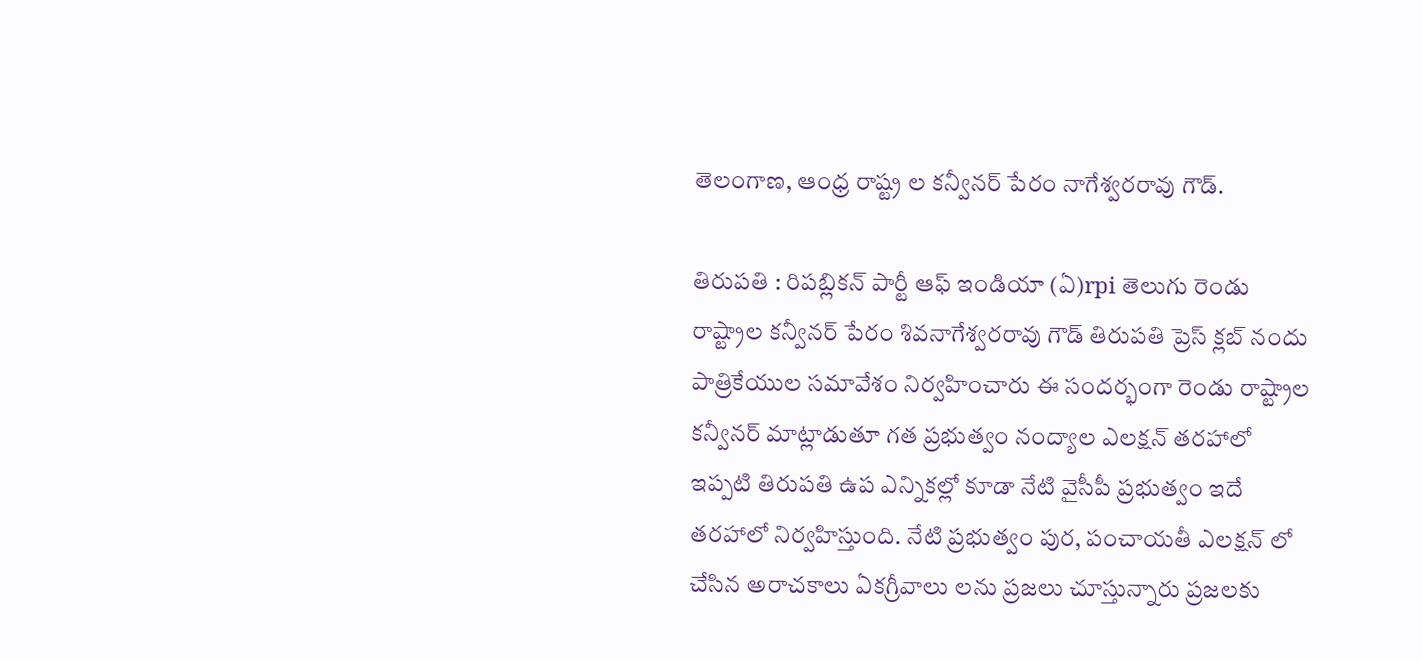తెలంగాణ, ఆంధ్ర రాష్ట్ర ల కన్వీనర్ పేరం నాగేశ్వరరావు గౌడ్.

తిరుపతి : రిపబ్లికన్ పార్టీ ఆఫ్ ఇండియా (ఏ)rpi తెలుగు రెండు రాష్ట్రాల కన్వీనర్ పేరం శివనాగేశ్వరరావు గౌడ్ తిరుపతి ప్రెస్ క్లబ్ నందు పాత్రికేయుల సమావేశం నిర్వహించారు ఈ సందర్భంగా రెండు రాష్ట్రాల కన్వీనర్ మాట్లాడుతూ గత ప్రభుత్వం నంద్యాల ఎలక్షన్ తరహాలో ఇప్పటి తిరుపతి ఉప ఎన్నికల్లో కూడా నేటి వైసీపీ ప్రభుత్వం ఇదే తరహాలో నిర్వహిస్తుంది. నేటి ప్రభుత్వం పుర, పంచాయతీ ఎలక్షన్ లో చేసిన అరాచకాలు ఏకగ్రీవాలు లను ప్రజలు చూస్తున్నారు ప్రజలకు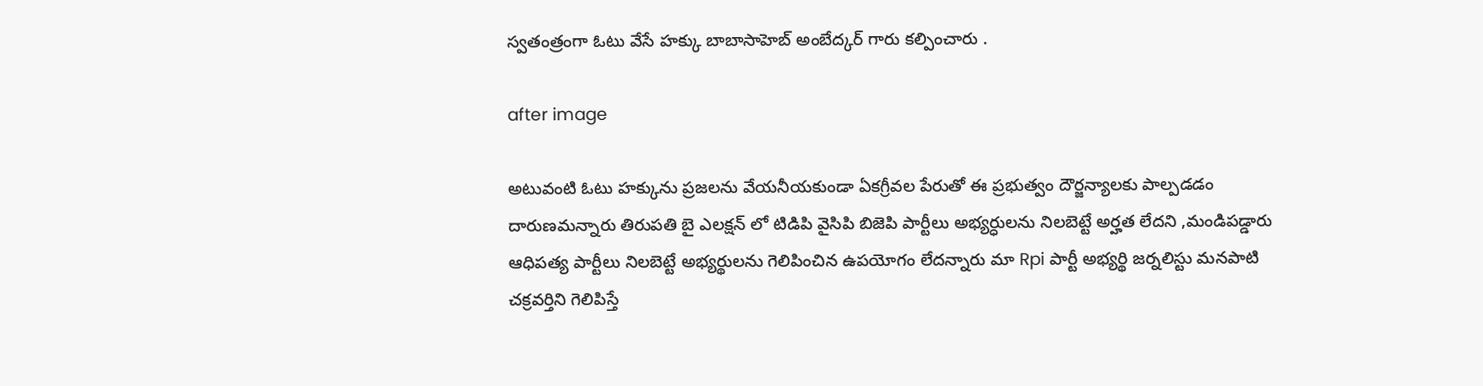స్వతంత్రంగా ఓటు వేసే హక్కు బాబాసాహెబ్ అంబేద్కర్ గారు కల్పించారు .

after image

అటువంటి ఓటు హక్కును ప్రజలను వేయనీయకుండా ఏకగ్రీవల పేరుతో ఈ ప్రభుత్వం దౌర్జన్యాలకు పాల్పడడం దారుణమన్నారు తిరుపతి బై ఎలక్షన్ లో టిడిపి వైసిపి బిజెపి పార్టీలు అభ్యర్ధులను నిలబెట్టే అర్హత లేదని ,మండిపడ్డారు  ఆధిపత్య పార్టీలు నిలబెట్టే అభ్యర్థులను గెలిపించిన ఉపయోగం లేదన్నారు మా Rpi పార్టీ అభ్యర్థి జర్నలిస్టు మనపాటి చక్రవర్తిని గెలిపిస్తే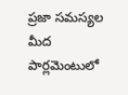ప్రజా సమస్యల మీద పార్లమెంటులో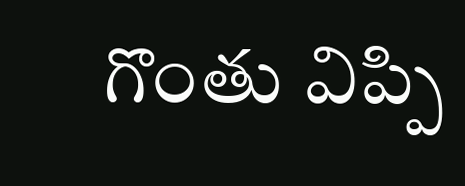గొంతు విప్పి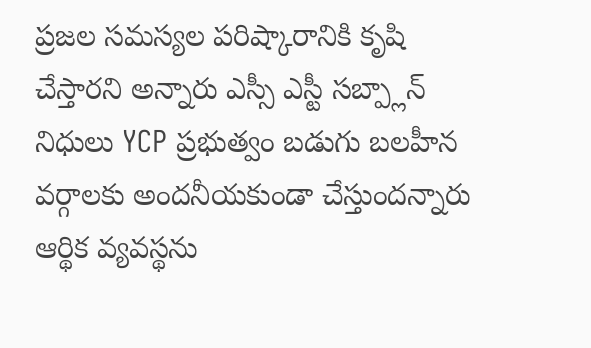ప్రజల సమస్యల పరిష్కారానికి కృషి చేస్తారని అన్నారు ఎస్సీ ఎస్టీ సబ్ప్లాన్ నిధులు YCP ప్రభుత్వం బడుగు బలహీన వర్గాలకు అందనీయకుండా చేస్తుందన్నారు ఆర్థిక వ్యవస్థను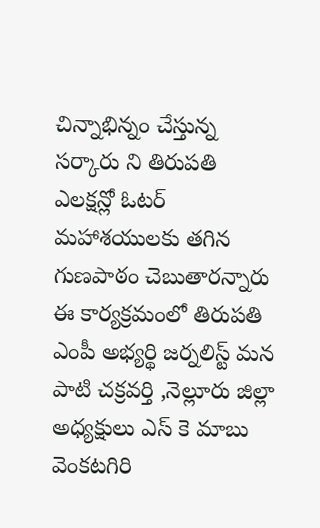చిన్నాభిన్నం చేస్తున్న సర్కారు ని తిరుపతి ఎలక్షన్లో ఓటర్ మహాశయులకు తగిన గుణపాఠం చెబుతారన్నారు ఈ కార్యక్రమంలో తిరుపతి ఎంపీ అభ్యర్థి జర్నలిస్ట్ మన పాటి చక్రవర్తి ,నెల్లూరు జిల్లా అధ్యక్షులు ఎస్ కె మాబు వెంకటగిరి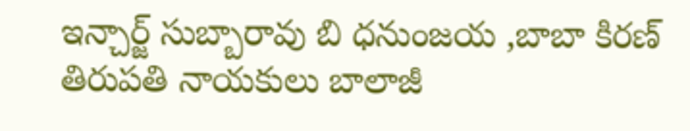ఇన్చార్జ్ సుబ్బారావు బి ధనుంజయ ,బాబా కిరణ్ తిరుపతి నాయకులు బాలాజీ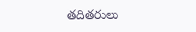తదితరులు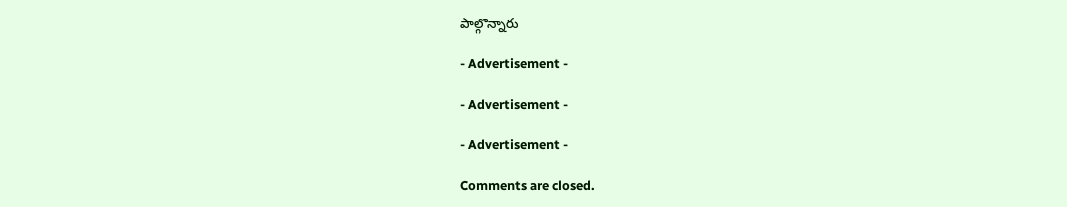పాల్గొన్నారు

- Advertisement -

- Advertisement -

- Advertisement -

Comments are closed.